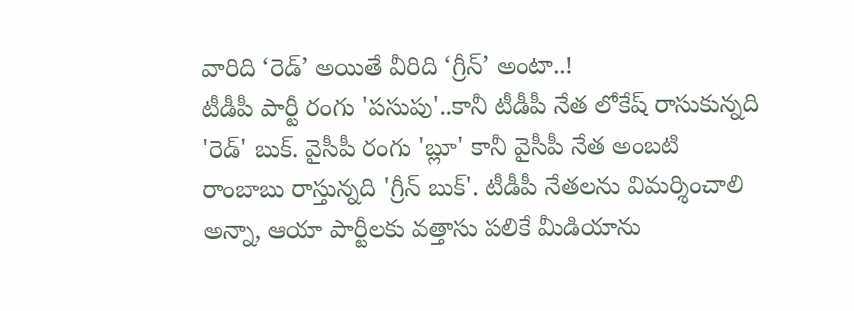వారిది ‘రెడ్’ అయితే వీరిది ‘గ్రీన్’ అంటా..!
టీడీపీ పార్టీ రంగు 'పసుపు'..కానీ టీడీపీ నేత లోకేష్ రాసుకున్నది 'రెడ్' బుక్. వైసీపీ రంగు 'బ్లూ' కానీ వైసీపీ నేత అంబటి రాంబాబు రాస్తున్నది 'గ్రీన్ బుక్'. టీడీపీ నేతలను విమర్శించాలి అన్నా, ఆయా పార్టీలకు వత్తాసు పలికే మీడియాను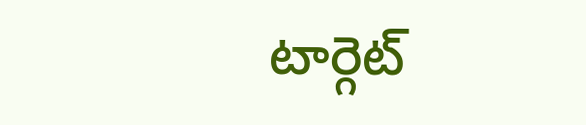టార్గెట్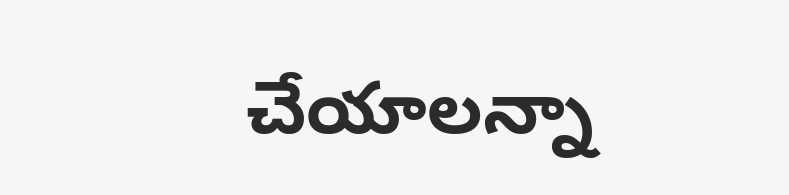చేయాలన్నా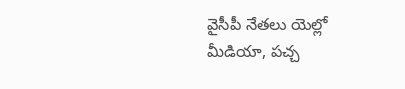వైసీపీ నేతలు యెల్లో మీడియా, పచ్చ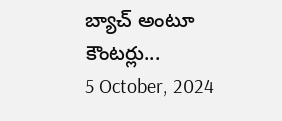బ్యాచ్ అంటూ కౌంటర్లు...
5 October, 2024